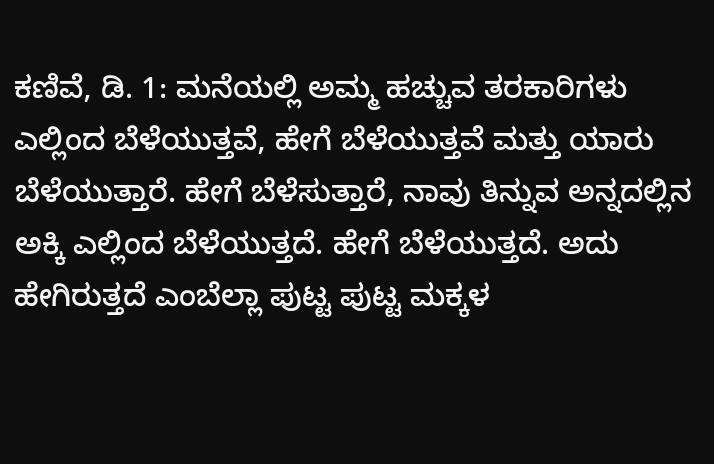ಕಣಿವೆ, ಡಿ. 1: ಮನೆಯಲ್ಲಿ ಅಮ್ಮ ಹಚ್ಚುವ ತರಕಾರಿಗಳು ಎಲ್ಲಿಂದ ಬೆಳೆಯುತ್ತವೆ, ಹೇಗೆ ಬೆಳೆಯುತ್ತವೆ ಮತ್ತು ಯಾರು ಬೆಳೆಯುತ್ತಾರೆ. ಹೇಗೆ ಬೆಳೆಸುತ್ತಾರೆ, ನಾವು ತಿನ್ನುವ ಅನ್ನದಲ್ಲಿನ ಅಕ್ಕಿ ಎಲ್ಲಿಂದ ಬೆಳೆಯುತ್ತದೆ. ಹೇಗೆ ಬೆಳೆಯುತ್ತದೆ. ಅದು ಹೇಗಿರುತ್ತದೆ ಎಂಬೆಲ್ಲಾ ಪುಟ್ಟ ಪುಟ್ಟ ಮಕ್ಕಳ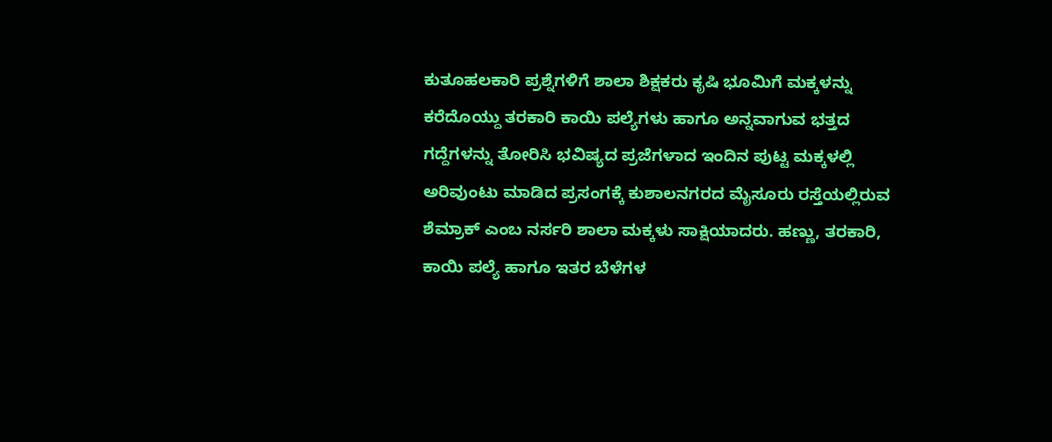ಕುತೂಹಲಕಾರಿ ಪ್ರಶ್ನೆಗಳಿಗೆ ಶಾಲಾ ಶಿಕ್ಷಕರು ಕೃಷಿ ಭೂಮಿಗೆ ಮಕ್ಕಳನ್ನು ಕರೆದೊಯ್ದು ತರಕಾರಿ ಕಾಯಿ ಪಲ್ಯೆಗಳು ಹಾಗೂ ಅನ್ನವಾಗುವ ಭತ್ತದ ಗದ್ದೆಗಳನ್ನು ತೋರಿಸಿ ಭವಿಷ್ಯದ ಪ್ರಜೆಗಳಾದ ಇಂದಿನ ಪುಟ್ಟ ಮಕ್ಕಳಲ್ಲಿ ಅರಿವುಂಟು ಮಾಡಿದ ಪ್ರಸಂಗಕ್ಕೆ ಕುಶಾಲನಗರದ ಮೈಸೂರು ರಸ್ತೆಯಲ್ಲಿರುವ ಶೆಮ್ರಾಕ್ ಎಂಬ ನರ್ಸರಿ ಶಾಲಾ ಮಕ್ಕಳು ಸಾಕ್ಷಿಯಾದರು. ಹಣ್ಣು, ತರಕಾರಿ, ಕಾಯಿ ಪಲ್ಯೆ ಹಾಗೂ ಇತರ ಬೆಳೆಗಳ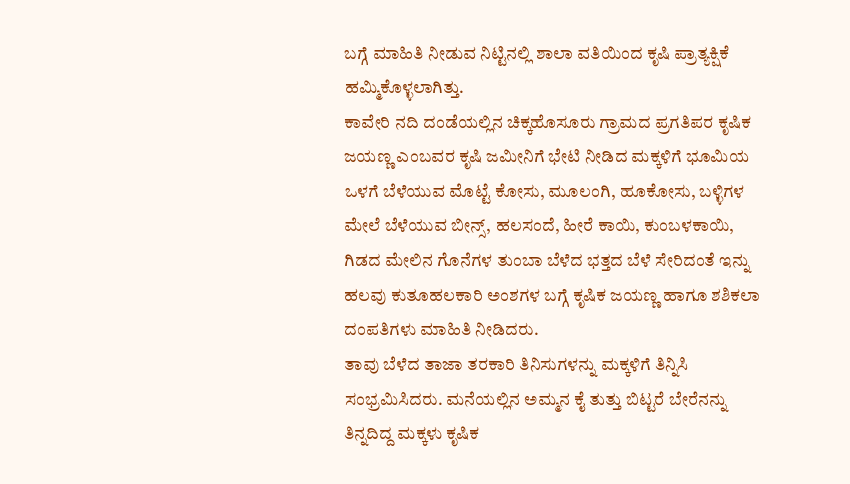ಬಗ್ಗೆ ಮಾಹಿತಿ ನೀಡುವ ನಿಟ್ಟಿನಲ್ಲಿ ಶಾಲಾ ವತಿಯಿಂದ ಕೃಷಿ ಪ್ರಾತ್ಯಕ್ಷಿಕೆ ಹಮ್ಮಿಕೊಳ್ಳಲಾಗಿತ್ತು.
ಕಾವೇರಿ ನದಿ ದಂಡೆಯಲ್ಲಿನ ಚಿಕ್ಕಹೊಸೂರು ಗ್ರಾಮದ ಪ್ರಗತಿಪರ ಕೃಷಿಕ ಜಯಣ್ಣ ಎಂಬವರ ಕೃಷಿ ಜಮೀನಿಗೆ ಭೇಟಿ ನೀಡಿದ ಮಕ್ಕಳಿಗೆ ಭೂಮಿಯ ಒಳಗೆ ಬೆಳೆಯುವ ಮೊಟ್ಟೆ ಕೋಸು, ಮೂಲಂಗಿ, ಹೂಕೋಸು, ಬಳ್ಳಿಗಳ ಮೇಲೆ ಬೆಳೆಯುವ ಬೀನ್ಸ್, ಹಲಸಂದೆ, ಹೀರೆ ಕಾಯಿ, ಕುಂಬಳಕಾಯಿ, ಗಿಡದ ಮೇಲಿನ ಗೊನೆಗಳ ತುಂಬಾ ಬೆಳೆದ ಭತ್ತದ ಬೆಳೆ ಸೇರಿದಂತೆ ಇನ್ನು ಹಲವು ಕುತೂಹಲಕಾರಿ ಅಂಶಗಳ ಬಗ್ಗೆ ಕೃಷಿಕ ಜಯಣ್ಣ ಹಾಗೂ ಶಶಿಕಲಾ ದಂಪತಿಗಳು ಮಾಹಿತಿ ನೀಡಿದರು.
ತಾವು ಬೆಳೆದ ತಾಜಾ ತರಕಾರಿ ತಿನಿಸುಗಳನ್ನು ಮಕ್ಕಳಿಗೆ ತಿನ್ನಿಸಿ ಸಂಭ್ರಮಿಸಿದರು. ಮನೆಯಲ್ಲಿನ ಅಮ್ಮನ ಕೈ ತುತ್ತು ಬಿಟ್ಟರೆ ಬೇರೆನನ್ನು ತಿನ್ನದಿದ್ದ ಮಕ್ಕಳು ಕೃಷಿಕ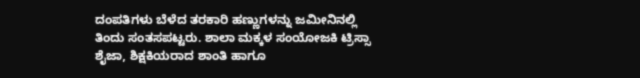ದಂಪತಿಗಳು ಬೆಳೆದ ತರಕಾರಿ ಹಣ್ಣುಗಳನ್ನು ಜಮೀನಿನಲ್ಲಿ ತಿಂದು ಸಂತಸಪಟ್ಟರು. ಶಾಲಾ ಮಕ್ಕಳ ಸಂಯೋಜಕಿ ಟ್ರಿಸ್ಸಾ ಶೈಜಾ, ಶಿಕ್ಷಕಿಯರಾದ ಶಾಂತಿ ಹಾಗೂ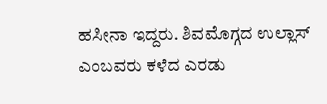ಹಸೀನಾ ಇದ್ದರು. ಶಿವಮೊಗ್ಗದ ಉಲ್ಲಾಸ್ ಎಂಬವರು ಕಳೆದ ಎರಡು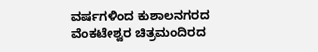ವರ್ಷಗಳಿಂದ ಕುಶಾಲನಗರದ ವೆಂಕಟೇಶ್ವರ ಚಿತ್ರಮಂದಿರದ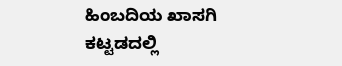ಹಿಂಬದಿಯ ಖಾಸಗಿ ಕಟ್ಟಡದಲ್ಲಿ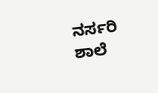ನರ್ಸರಿ ಶಾಲೆ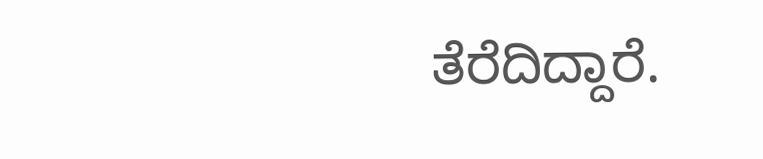ತೆರೆದಿದ್ದಾರೆ.